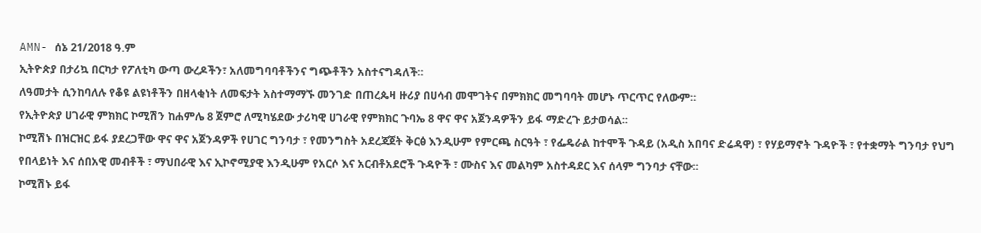AMN- ሰኔ 21/2018 ዓ.ም
ኢትዮጵያ በታሪኳ በርካታ የፖለቲካ ውጣ ውረዶችን፣ አለመግባባቶችንና ግጭቶችን አስተናግዳለች።
ለዓመታት ሲንከባለሉ የቆዩ ልዩነቶችን በዘላቂነት ለመፍታት አስተማማኙ መንገድ በጠረጴዛ ዙሪያ በሀሳብ መሞገትና በምክክር መግባባት መሆኑ ጥርጥር የለውም።
የኢትዮጵያ ሀገራዊ ምክክር ኮሚሽን ከሐምሌ 8 ጀምሮ ለሚካሄደው ታሪካዊ ሀገራዊ የምክክር ጉባኤ 8 ዋና ዋና አጀንዳዎችን ይፋ ማድረጉ ይታወሳል፡፡
ኮሚሽኑ በዝርዝር ይፋ ያደረጋቸው ዋና ዋና አጀንዳዎች የሀገር ግንባታ ፣ የመንግስት አደረጃጀት ቅርፅ እንዲሁም የምርጫ ስርዓት ፣ የፌዴራል ከተሞች ጉዳይ (አዲስ አበባና ድሬዳዋ) ፣ የሃይማኖት ጉዳዮች ፣ የተቋማት ግንባታ የህግ የበላይነት እና ሰበአዊ መብቶች ፣ ማህበራዊ እና ኢኮኖሚያዊ እንዲሁም የአርሶ እና አርብቶአደሮች ጉዳዮች ፣ ሙስና እና መልካም አስተዳደር እና ሰላም ግንባታ ናቸው፡፡
ኮሚሽኑ ይፋ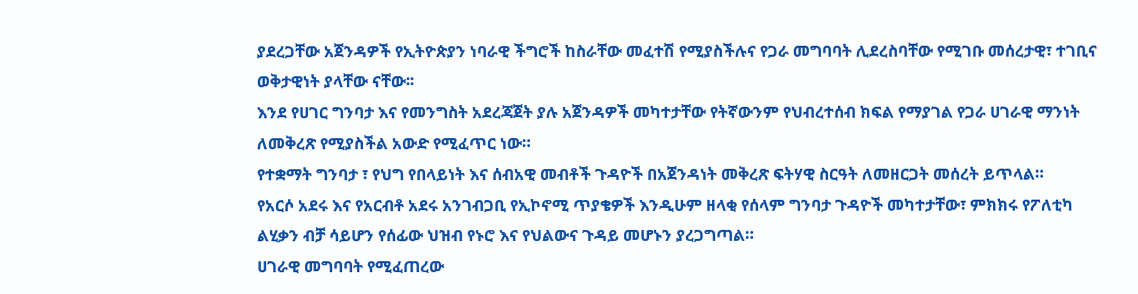ያደረጋቸው አጀንዳዎች የኢትዮጵያን ነባራዊ ችግሮች ከስራቸው መፈተሽ የሚያስችሉና የጋራ መግባባት ሊደረስባቸው የሚገቡ መሰረታዊ፣ ተገቢና ወቅታዊነት ያላቸው ናቸው፡፡
እንደ የሀገር ግንባታ እና የመንግስት አደረጃጀት ያሉ አጀንዳዎች መካተታቸው የትኛውንም የህብረተሰብ ክፍል የማያገል የጋራ ሀገራዊ ማንነት ለመቅረጽ የሚያስችል አውድ የሚፈጥር ነው።
የተቋማት ግንባታ ፣ የህግ የበላይነት እና ሰብአዊ መብቶች ጉዳዮች በአጀንዳነት መቅረጽ ፍትሃዊ ስርዓት ለመዘርጋት መሰረት ይጥላል።
የአርሶ አደሩ እና የአርብቶ አደሩ አንገብጋቢ የኢኮኖሚ ጥያቄዎች እንዲሁም ዘላቂ የሰላም ግንባታ ጉዳዮች መካተታቸው፣ ምክክሩ የፖለቲካ ልሂቃን ብቻ ሳይሆን የሰፊው ህዝብ የኑሮ እና የህልውና ጉዳይ መሆኑን ያረጋግጣል።
ሀገራዊ መግባባት የሚፈጠረው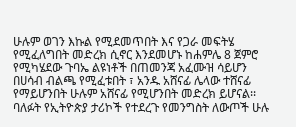ሁሉም ወገን እኩል የሚደመጥበት እና የጋራ መፍትሄ የሚፈለግበት መድረክ ሲኖር እንደመሆኑ ከሐምሌ 8 ጀምሮ የሚካሄደው ጉባኤ ልዩነቶች በጠመንጃ አፈሙዝ ሳይሆን በሀሳብ ብልጫ የሚፈቱበት ፣ አንዱ አሸናፊ ሌላው ተሸናፊ የማይሆንበት ሁሉም አሸናፊ የሚሆንበት መድረክ ይሆናል፡፡
ባለፉት የኢትዮጵያ ታሪኮች የተደረጉ የመንግስት ለውጦች ሁሉ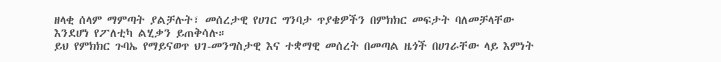ዘላቂ ሰላም ማምጣት ያልቻሉት፣ መሰረታዊ የሀገር ግንባታ ጥያቄዎችን በምክክር መፍታት ባለመቻላቸው እንደሆነ የፖለቲካ ልሂቃን ይጠቅሳሉ።
ይህ የምክክር ጉባኤ የማይናወጥ ህገ-መንግስታዊ እና ተቋማዊ መሰረት በመጣል ዜጎች በሀገራቸው ላይ እምነት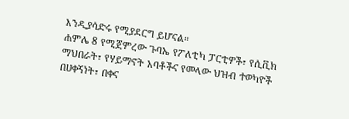እንዲያሳድሩ የሚያደርግ ይሆናል።
ሐምሌ 8 የሚጀምረው ጉባኤ የፖለቲካ ፓርቲዎች፣ የሲቪክ ማህበራት፣ የሃይማኖት አባቶችና የመላው ህዝብ ተወካዮች በሀቀኝነት፣ በቀና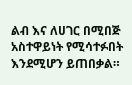ልብ እና ለሀገር በሚበጅ አስተዋይነት የሚሳተፉበት እንደሚሆን ይጠበቃል።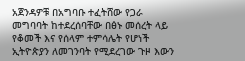አጀንዳዎቹ በአግባቡ ተፈትሸው የጋራ መግባባት ከተደረሰባቸው በፅኑ መሰረት ላይ የቆመች እና የሰላም ተምሳሌት የሆነች ኢትዮጵያን ለመገንባት የሚደረገው ጉዞ እውን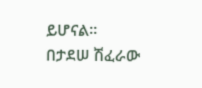ይሆናል።
በታደሠ ሽፈራው